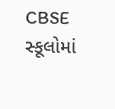CBSE સ્કૂલોમાં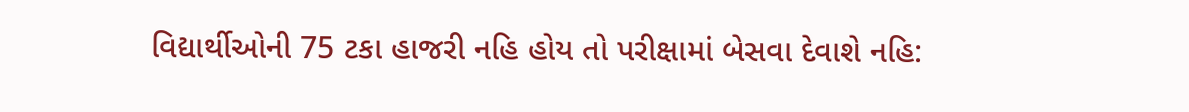વિદ્યાર્થીઓની 75 ટકા હાજરી નહિ હોય તો પરીક્ષામાં બેસવા દેવાશે નહિ: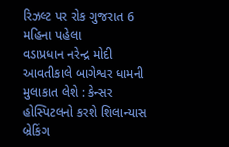રિઝલ્ટ પર રોક ગુજરાત 6 મહિના પહેલા
વડાપ્રધાન નરેન્દ્ર મોદી આવતીકાલે બાગેશ્વર ધામની મુલાકાત લેશે : કેન્સર હોસ્પિટલનો કરશે શિલાન્યાસ બ્રેકિંગ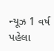ન્યૂઝ 1 વર્ષ પહેલા